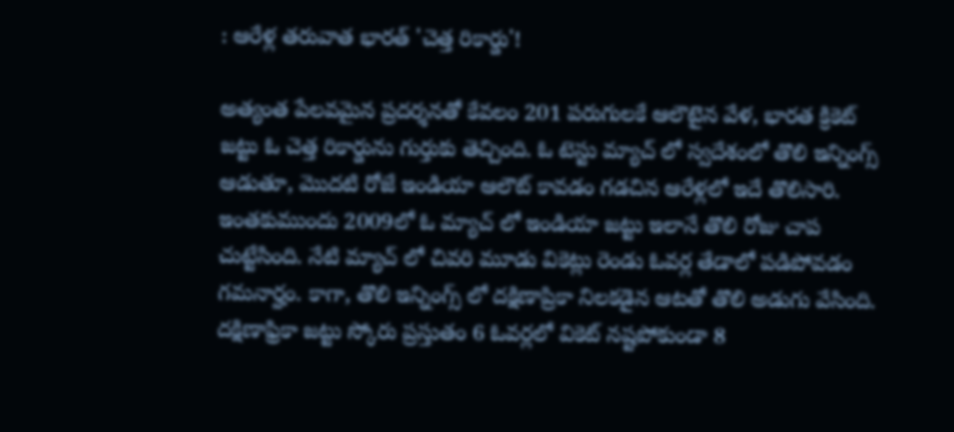: ఆరేళ్ల తరువాత భారత్ 'చెత్త రికార్డు'!

అత్యంత పేలవమైన ప్రదర్శనతో కేవలం 201 పరుగులకే ఆలౌటైన వేళ, భారత క్రికెట్ జట్టు ఓ చెత్త రికార్డును గుర్తుకు తెచ్చింది. ఓ టెస్టు మ్యాచ్ లో స్వదేశంలో తొలి ఇన్నింగ్స్ ఆడుతూ, మొదటి రోజే ఇండియా ఆలౌట్ కావడం గడచిన ఆరేళ్లలో ఇదే తొలిసారి. ఇంతకుముందు 2009లో ఓ మ్యాచ్ లో ఇండియా జట్టు ఇలానే తొలి రోజు చాప చుట్టేసింది. నేటి మ్యాచ్ లో చివరి మూడు వికెట్లు రెండు ఓవర్ల తేడాలో పడిపోవడం గమనార్హం. కాగా, తొలి ఇన్నింగ్స్ లో దక్షిణాప్రికా నిలకడైన ఆటతో తొలి అడుగు వేసింది. దక్షిణాఫ్రికా జట్టు స్కోరు ప్రస్తుతం 6 ఓవర్లలో వికెట్ నష్టపోకుండా 8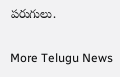పరుగులు.

More Telugu News